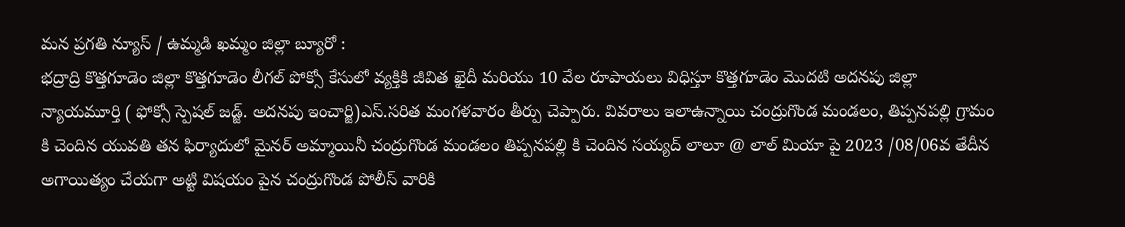మన ప్రగతి న్యూస్ / ఉమ్మడి ఖమ్మం జిల్లా బ్యూరో :
భద్రాద్రి కొత్తగూడెం జిల్లా కొత్తగూడెం లీగల్ పోక్సో కేసులో వ్యక్తికి జీవిత ఖైదీ మరియు 10 వేల రూపాయలు విధిస్తూ కొత్తగూడెం మొదటి అదనపు జిల్లా న్యాయమూర్తి ( ఫోక్సో స్పెషల్ జడ్జ్. అదనపు ఇంచార్జి)ఎస్.సరిత మంగళవారం తీర్పు చెప్పారు. వివరాలు ఇలాఉన్నాయి చంద్రుగొండ మండలం, తిప్పనపల్లి గ్రామం కి చెందిన యువతి తన ఫిర్యాదులో మైనర్ అమ్మాయినీ చంద్రుగొండ మండలం తిప్పనపల్లి కి చెందిన సయ్యద్ లాలూ @ లాల్ మియా పై 2023 /08/06వ తేదీన అగాయిత్యం చేయగా అట్టి విషయం పైన చంద్రుగొండ పోలీస్ వారికి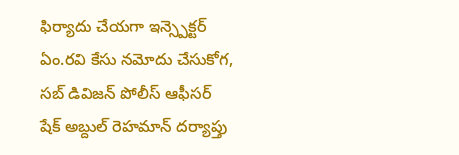ఫిర్యాదు చేయగా ఇన్స్పెక్టర్ ఏం.రవి కేసు నమోదు చేసుకోగ, సబ్ డివిజన్ పోలీస్ ఆఫీసర్ షేక్ అబ్దుల్ రెహమాన్ దర్యాప్తు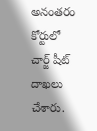అనంతరం కోర్టులో చార్జ్ షీట్ దాఖలు చేశారు.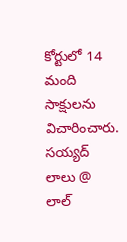కోర్టులో 14 మంది సాక్షులను విచారించారు. సయ్యద్ లాలు @ లాల్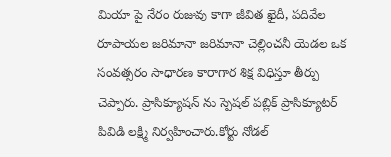మియా పై నేరం రుజువు కాగా జీవిత ఖైదీ, పదివేల రూపాయల జరిమానా జరిమానా చెల్లించనీ యెడల ఒక సంవత్సరం సాధారణ కారాగార శిక్ష విధిస్తూ తీర్పు చెప్పారు. ప్రాసిక్యూషన్ ను స్పెషల్ పబ్లిక్ ప్రాసిక్యూటర్ పివిడి లక్ష్మి నిర్వహించారు.కోర్టు నోడల్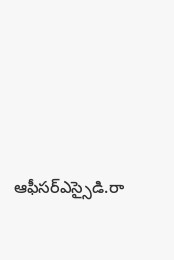ఆఫీసర్ఎస్సైడి.రా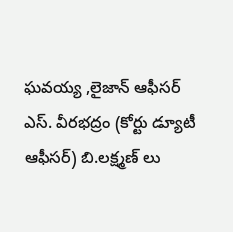ఘవయ్య ,లైజాన్ ఆఫీసర్ ఎస్. వీరభద్రం (కోర్టు డ్యూటీ ఆఫీసర్) బి.లక్ష్మణ్ లు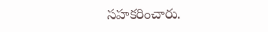సహకరించారు.